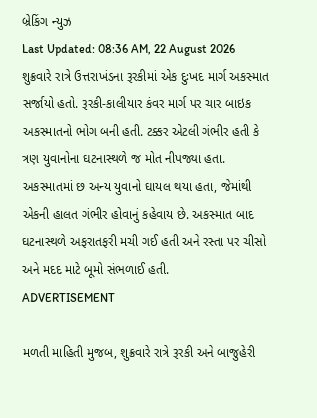બ્રેકિંગ ન્યુઝ
Last Updated: 08:36 AM, 22 August 2026
શુક્રવારે રાત્રે ઉત્તરાખંડના રૂરકીમાં એક દુઃખદ માર્ગ અકસ્માત સર્જાયો હતો. રૂરકી-કાલીયાર કંવર માર્ગ પર ચાર બાઇક અકસ્માતનો ભોગ બની હતી. ટક્કર એટલી ગંભીર હતી કે ત્રણ યુવાનોના ઘટનાસ્થળે જ મોત નીપજ્યા હતા. અકસ્માતમાં છ અન્ય યુવાનો ઘાયલ થયા હતા, જેમાંથી એકની હાલત ગંભીર હોવાનું કહેવાય છે. અકસ્માત બાદ ઘટનાસ્થળે અફરાતફરી મચી ગઈ હતી અને રસ્તા પર ચીસો અને મદદ માટે બૂમો સંભળાઈ હતી.
ADVERTISEMENT

મળતી માહિતી મુજબ, શુક્રવારે રાત્રે રૂરકી અને બાજુહેરી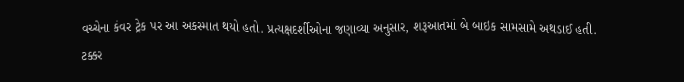વચ્ચેના કંવર ટ્રેક પર આ અકસ્માત થયો હતો. પ્રત્યક્ષદર્શીઓના જણાવ્યા અનુસાર, શરૂઆતમાં બે બાઇક સામસામે અથડાઈ હતી. ટક્કર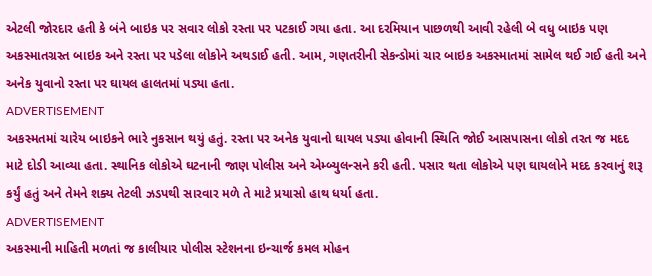એટલી જોરદાર હતી કે બંને બાઇક પર સવાર લોકો રસ્તા પર પટકાઈ ગયા હતા. આ દરમિયાન પાછળથી આવી રહેલી બે વધુ બાઇક પણ અકસ્માતગ્રસ્ત બાઇક અને રસ્તા પર પડેલા લોકોને અથડાઈ હતી. આમ, ગણતરીની સેકન્ડોમાં ચાર બાઇક અકસ્માતમાં સામેલ થઈ ગઈ હતી અને અનેક યુવાનો રસ્તા પર ઘાયલ હાલતમાં પડ્યા હતા.
ADVERTISEMENT
અકસ્મતમાં ચારેય બાઇકને ભારે નુકસાન થયું હતું. રસ્તા પર અનેક યુવાનો ઘાયલ પડ્યા હોવાની સ્થિતિ જોઈ આસપાસના લોકો તરત જ મદદ માટે દોડી આવ્યા હતા. સ્થાનિક લોકોએ ઘટનાની જાણ પોલીસ અને એમ્બ્યુલન્સને કરી હતી. પસાર થતા લોકોએ પણ ઘાયલોને મદદ કરવાનું શરૂ કર્યું હતું અને તેમને શક્ય તેટલી ઝડપથી સારવાર મળે તે માટે પ્રયાસો હાથ ધર્યા હતા.
ADVERTISEMENT
અકસ્માની માહિતી મળતાં જ કાલીયાર પોલીસ સ્ટેશનના ઇન્ચાર્જ કમલ મોહન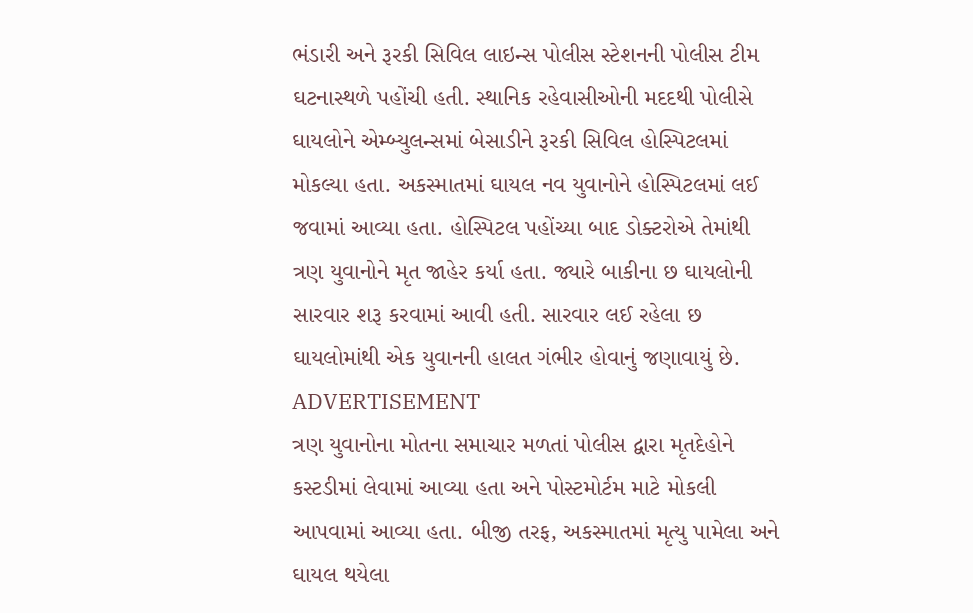ભંડારી અને રૂરકી સિવિલ લાઇન્સ પોલીસ સ્ટેશનની પોલીસ ટીમ ઘટનાસ્થળે પહોંચી હતી. સ્થાનિક રહેવાસીઓની મદદથી પોલીસે ઘાયલોને એમ્બ્યુલન્સમાં બેસાડીને રૂરકી સિવિલ હોસ્પિટલમાં મોકલ્યા હતા. અકસ્માતમાં ઘાયલ નવ યુવાનોને હોસ્પિટલમાં લઈ જવામાં આવ્યા હતા. હોસ્પિટલ પહોંચ્યા બાદ ડોક્ટરોએ તેમાંથી ત્રણ યુવાનોને મૃત જાહેર કર્યા હતા. જ્યારે બાકીના છ ઘાયલોની સારવાર શરૂ કરવામાં આવી હતી. સારવાર લઈ રહેલા છ ઘાયલોમાંથી એક યુવાનની હાલત ગંભીર હોવાનું જણાવાયું છે.
ADVERTISEMENT
ત્રણ યુવાનોના મોતના સમાચાર મળતાં પોલીસ દ્વારા મૃતદેહોને કસ્ટડીમાં લેવામાં આવ્યા હતા અને પોસ્ટમોર્ટમ માટે મોકલી આપવામાં આવ્યા હતા. બીજી તરફ, અકસ્માતમાં મૃત્યુ પામેલા અને ઘાયલ થયેલા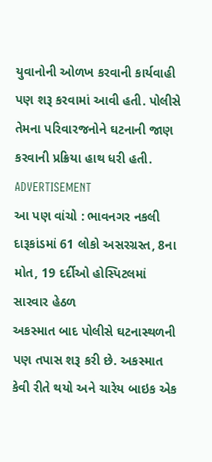યુવાનોની ઓળખ કરવાની કાર્યવાહી પણ શરૂ કરવામાં આવી હતી. પોલીસે તેમના પરિવારજનોને ઘટનાની જાણ કરવાની પ્રક્રિયા હાથ ધરી હતી.
ADVERTISEMENT
આ પણ વાંચો : ભાવનગર નકલી દારૂકાંડમાં 61 લોકો અસરગ્રસ્ત, 8ના મોત, 19 દર્દીઓ હોસ્પિટલમાં સારવાર હેઠળ
અકસ્માત બાદ પોલીસે ઘટનાસ્થળની પણ તપાસ શરૂ કરી છે. અકસ્માત કેવી રીતે થયો અને ચારેય બાઇક એક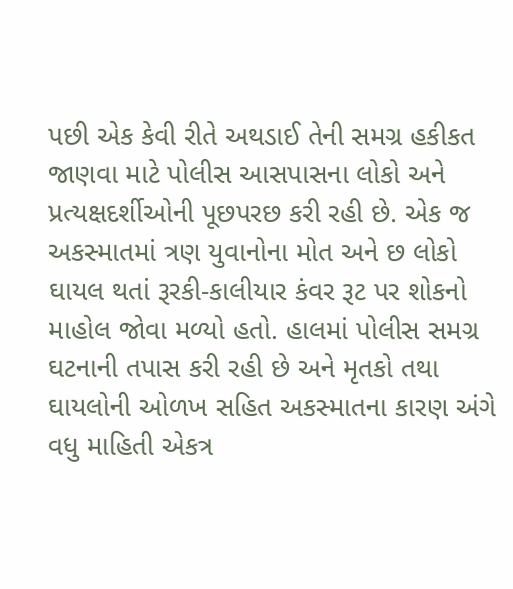પછી એક કેવી રીતે અથડાઈ તેની સમગ્ર હકીકત જાણવા માટે પોલીસ આસપાસના લોકો અને પ્રત્યક્ષદર્શીઓની પૂછપરછ કરી રહી છે. એક જ અકસ્માતમાં ત્રણ યુવાનોના મોત અને છ લોકો ઘાયલ થતાં રૂરકી-કાલીયાર કંવર રૂટ પર શોકનો માહોલ જોવા મળ્યો હતો. હાલમાં પોલીસ સમગ્ર ઘટનાની તપાસ કરી રહી છે અને મૃતકો તથા ઘાયલોની ઓળખ સહિત અકસ્માતના કારણ અંગે વધુ માહિતી એકત્ર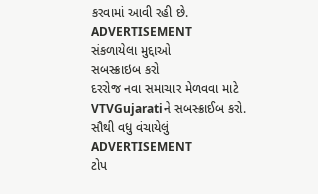કરવામાં આવી રહી છે.
ADVERTISEMENT
સંકળાયેલા મુદ્દાઓ
સબસ્ક્રાઇબ કરો
દરરોજ નવા સમાચાર મેળવવા માટે VTVGujaratiને સબસ્ક્રાઈબ કરો.
સૌથી વધુ વંચાયેલું
ADVERTISEMENT
ટોપ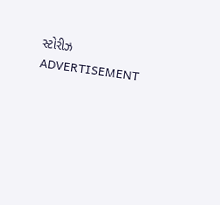સ્ટોરીઝ
ADVERTISEMENT